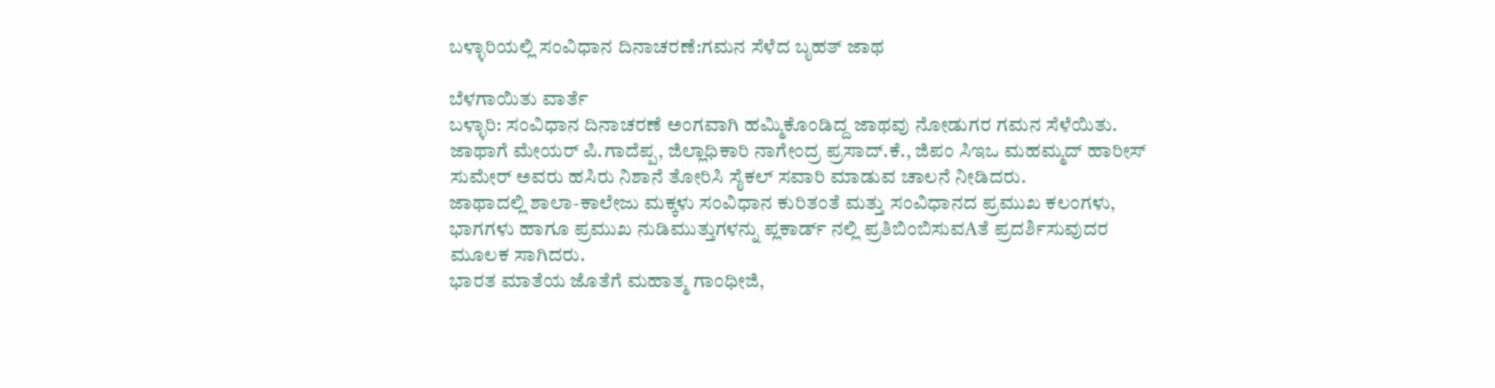ಬಳ್ಳಾರಿಯಲ್ಲಿ ಸಂವಿಧಾನ ದಿನಾಚರಣೆ:ಗಮನ ಸೆಳೆದ ಬೃಹತ್ ಜಾಥ

ಬೆಳಗಾಯಿತು ವಾರ್ತೆ
ಬಳ್ಳಾರಿ: ಸಂವಿಧಾನ ದಿನಾಚರಣೆ ಅಂಗವಾಗಿ ಹಮ್ಮಿಕೊಂಡಿದ್ದ ಜಾಥವು ನೋಡುಗರ ಗಮನ ಸೆಳೆಯಿತು. ಜಾಥಾಗೆ ಮೇಯರ್ ಪಿ.ಗಾದೆಪ್ಪ, ಜಿಲ್ಲಾಧಿಕಾರಿ ನಾಗೇಂದ್ರ ಪ್ರಸಾದ್.ಕೆ., ಜಿಪಂ ಸಿಇಒ ಮಹಮ್ಮದ್ ಹಾರೀಸ್ ಸುಮೇರ್ ಅವರು ಹಸಿರು ನಿಶಾನೆ ತೋರಿಸಿ ಸೈಕಲ್ ಸವಾರಿ ಮಾಡುವ ಚಾಲನೆ ನೀಡಿದರು.
ಜಾಥಾದಲ್ಲಿ ಶಾಲಾ-ಕಾಲೇಜು ಮಕ್ಕಳು ಸಂವಿಧಾನ ಕುರಿತಂತೆ ಮತ್ತು ಸಂವಿಧಾನದ ಪ್ರಮುಖ ಕಲಂಗಳು, ಭಾಗಗಳು ಹಾಗೂ ಪ್ರಮುಖ ನುಡಿಮುತ್ತುಗಳನ್ನು ಪ್ಲಕಾರ್ಡ್ ನಲ್ಲಿ ಪ್ರತಿಬಿಂಬಿಸುವAತೆ ಪ್ರದರ್ಶಿಸುವುದರ ಮೂಲಕ ಸಾಗಿದರು.
ಭಾರತ ಮಾತೆಯ ಜೊತೆಗೆ ಮಹಾತ್ಮ ಗಾಂಧೀಜಿ,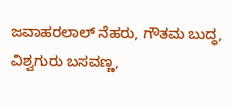ಜವಾಹರಲಾಲ್ ನೆಹರು, ಗೌತಮ ಬುದ್ಧ, ವಿಶ್ವಗುರು ಬಸವಣ್ಣ,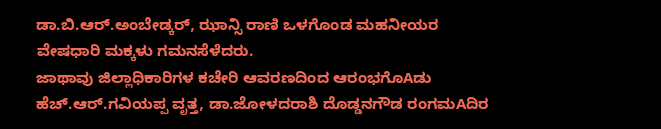ಡಾ.ಬಿ.ಆರ್.ಅಂಬೇಡ್ಕರ್, ಝಾನ್ಸಿ ರಾಣಿ ಒಳಗೊಂಡ ಮಹನೀಯರ ವೇಷಧಾರಿ ಮಕ್ಕಳು ಗಮನಸೆಳೆದರು.
ಜಾಥಾವು ಜಿಲ್ಲಾಧಿಕಾರಿಗಳ ಕಚೇರಿ ಆವರಣದಿಂದ ಆರಂಭಗೊAಡು ಹೆಚ್.ಆರ್.ಗವಿಯಪ್ಪ ವೃತ್ತ, ಡಾ.ಜೋಳದರಾಶಿ ದೊಡ್ಡನಗೌಡ ರಂಗಮAದಿರ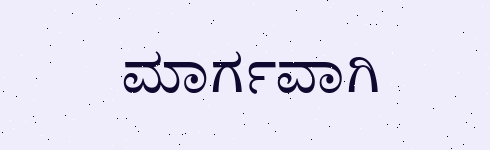ಮಾರ್ಗವಾಗಿ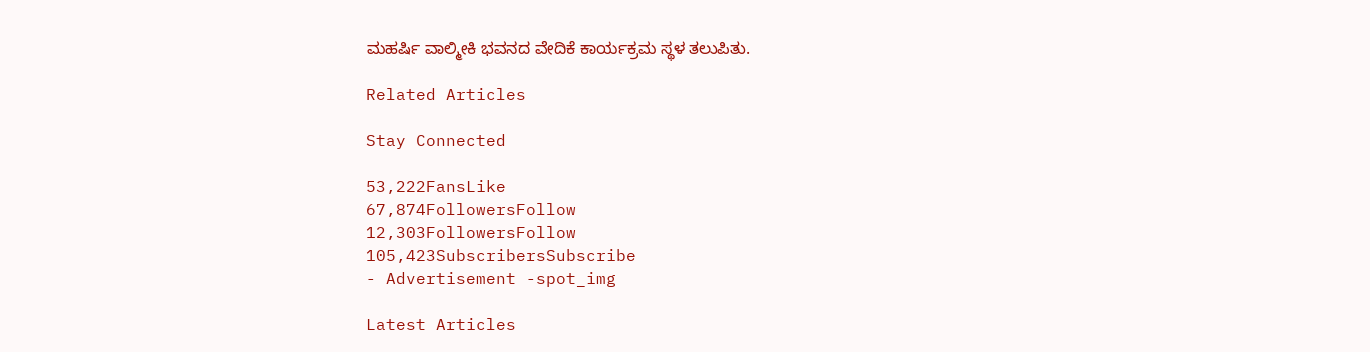ಮಹರ್ಷಿ ವಾಲ್ಮೀಕಿ ಭವನದ ವೇದಿಕೆ ಕಾರ್ಯಕ್ರಮ ಸ್ಥಳ ತಲುಪಿತು.

Related Articles

Stay Connected

53,222FansLike
67,874FollowersFollow
12,303FollowersFollow
105,423SubscribersSubscribe
- Advertisement -spot_img

Latest Articles